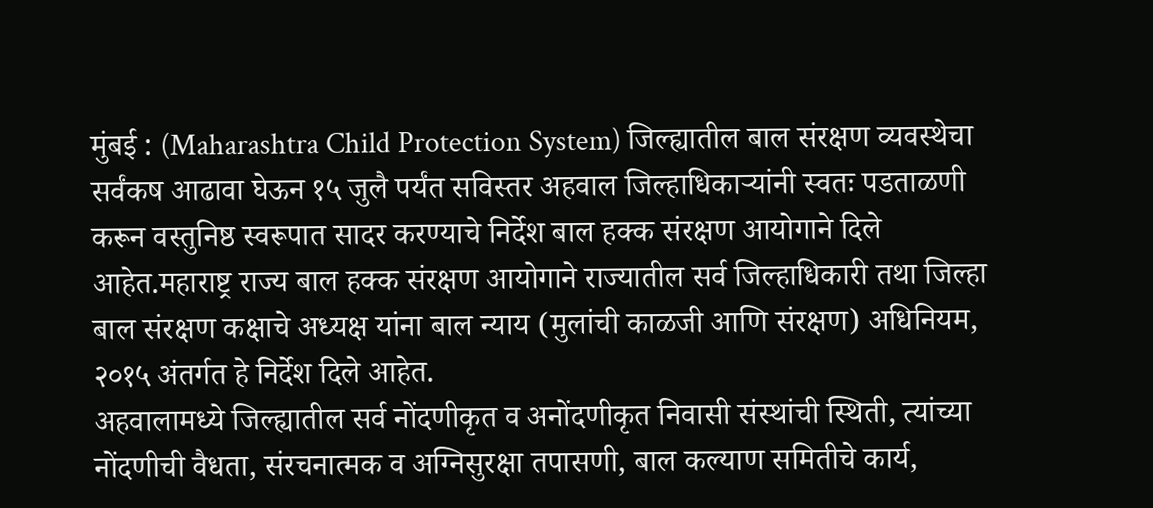मुंबई : (Maharashtra Child Protection System) जिल्ह्यातील बाल संरक्षण व्यवस्थेचा सर्वंकष आढावा घेऊन १५ जुलै पर्यंत सविस्तर अहवाल जिल्हाधिकाऱ्यांनी स्वतः पडताळणी करून वस्तुनिष्ठ स्वरूपात सादर करण्याचे निर्देश बाल हक्क संरक्षण आयोगाने दिले आहेत.महाराष्ट्र राज्य बाल हक्क संरक्षण आयोगाने राज्यातील सर्व जिल्हाधिकारी तथा जिल्हा बाल संरक्षण कक्षाचे अध्यक्ष यांना बाल न्याय (मुलांची काळजी आणि संरक्षण) अधिनियम, २०१५ अंतर्गत हे निर्देश दिले आहेत.
अहवालामध्ये जिल्ह्यातील सर्व नोंदणीकृत व अनोंदणीकृत निवासी संस्थांची स्थिती, त्यांच्या नोंदणीची वैधता, संरचनात्मक व अग्निसुरक्षा तपासणी, बाल कल्याण समितीचे कार्य,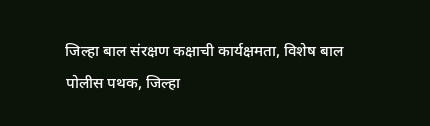जिल्हा बाल संरक्षण कक्षाची कार्यक्षमता, विशेष बाल पोलीस पथक, जिल्हा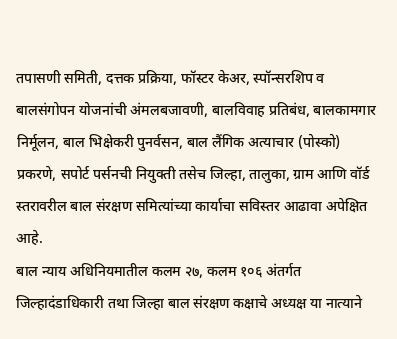तपासणी समिती, दत्तक प्रक्रिया, फॉस्टर केअर, स्पॉन्सरशिप व बालसंगोपन योजनांची अंमलबजावणी, बालविवाह प्रतिबंध, बालकामगार निर्मूलन, बाल भिक्षेकरी पुनर्वसन, बाल लैंगिक अत्याचार (पोस्को) प्रकरणे, सपोर्ट पर्सनची नियुक्ती तसेच जिल्हा, तालुका, ग्राम आणि वॉर्ड स्तरावरील बाल संरक्षण समित्यांच्या कार्याचा सविस्तर आढावा अपेक्षित आहे.
बाल न्याय अधिनियमातील कलम २७, कलम १०६ अंतर्गत जिल्हादंडाधिकारी तथा जिल्हा बाल संरक्षण कक्षाचे अध्यक्ष या नात्याने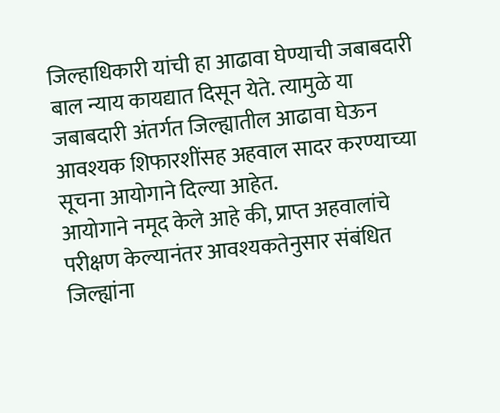जिल्हाधिकारी यांची हा आढावा घेण्याची जबाबदारी बाल न्याय कायद्यात दिसून येते. त्यामुळे या जबाबदारी अंतर्गत जिल्ह्यातील आढावा घेऊन आवश्यक शिफारशींसह अहवाल सादर करण्याच्या सूचना आयोगाने दिल्या आहेत.
आयोगाने नमूद केले आहे की, प्राप्त अहवालांचे परीक्षण केल्यानंतर आवश्यकतेनुसार संबंधित जिल्ह्यांना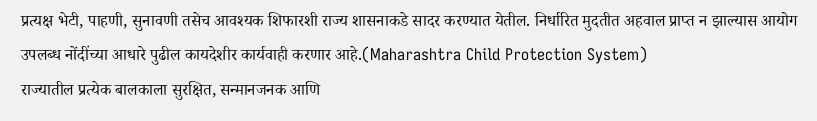प्रत्यक्ष भेटी, पाहणी, सुनावणी तसेच आवश्यक शिफारशी राज्य शासनाकडे सादर करण्यात येतील. निर्धारित मुदतीत अहवाल प्राप्त न झाल्यास आयोग उपलब्ध नोंदींच्या आधारे पुढील कायदेशीर कार्यवाही करणार आहे.(Maharashtra Child Protection System)
राज्यातील प्रत्येक बालकाला सुरक्षित, सन्मानजनक आणि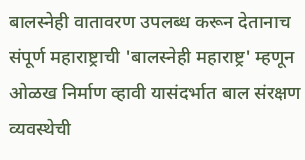बालस्नेही वातावरण उपलब्ध करून देतानाच संपूर्ण महाराष्ट्राची 'बालस्नेही महाराष्ट्र' म्हणून ओळख निर्माण व्हावी यासंदर्भात बाल संरक्षण व्यवस्थेची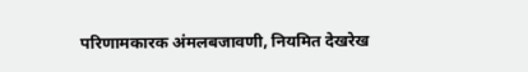परिणामकारक अंमलबजावणी, नियमित देखरेख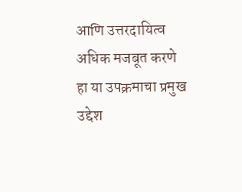आणि उत्तरदायित्व अधिक मजबूत करणे हा या उपक्रमाचा प्रमुख उद्देश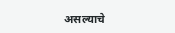असल्याचे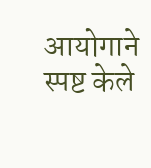आयोगाने स्पष्ट केले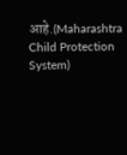आहे.(Maharashtra Child Protection System)